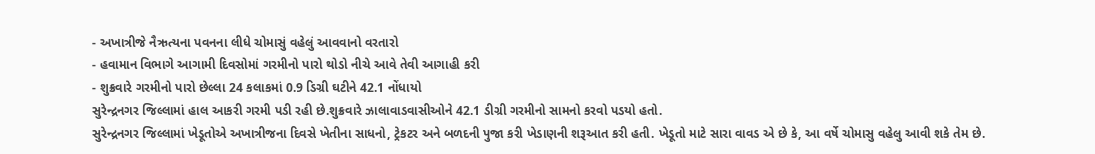- અખાત્રીજે નૈઋત્યના પવનના લીધે ચોમાસું વહેલું આવવાનો વરતારો
- હવામાન વિભાગે આગામી દિવસોમાં ગરમીનો પારો થોડો નીચે આવે તેવી આગાહી કરી
- શુક્રવારે ગરમીનો પારો છેલ્લા 24 કલાકમાં 0.9 ડિગ્રી ઘટીને 42.1 નોંધાયો
સુરેન્દ્રનગર જિલ્લામાં હાલ આકરી ગરમી પડી રહી છે.શુક્રવારે ઝાલાવાડવાસીઓને 42.1 ડીગ્રી ગરમીનો સામનો કરવો પડયો હતો.
સુરેન્દ્રનગર જિલ્લામાં ખેડૂતોએ અખાત્રીજના દિવસે ખેતીના સાધનો, ટ્રેકટર અને બળદની પુજા કરી ખેડાણની શરૂઆત કરી હતી. ખેડૂતો માટે સારા વાવડ એ છે કે, આ વર્ષે ચોમાસુ વહેલુ આવી શકે તેમ છે.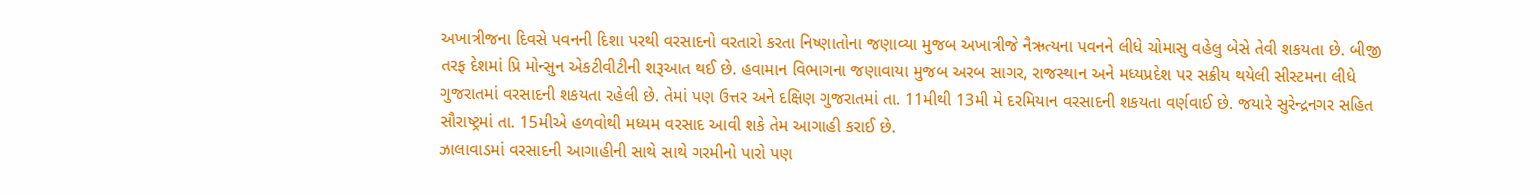અખાત્રીજના દિવસે પવનની દિશા પરથી વરસાદનો વરતારો કરતા નિષ્ણાતોના જણાવ્યા મુજબ અખાત્રીજે નૈઋત્યના પવનને લીધે ચોમાસુ વહેલુ બેસે તેવી શકયતા છે. બીજી તરફ દેશમાં પ્રિ મોન્સુન એકટીવીટીની શરૂઆત થઈ છે. હવામાન વિભાગના જણાવાયા મુજબ અરબ સાગર, રાજસ્થાન અને મધ્યપ્રદેશ પર સક્રીય થયેલી સીસ્ટમના લીધે ગુજરાતમાં વરસાદની શકયતા રહેલી છે. તેમાં પણ ઉત્તર અને દક્ષિણ ગુજરાતમાં તા. 11મીથી 13મી મે દરમિયાન વરસાદની શકયતા વર્ણવાઈ છે. જયારે સુરેન્દ્રનગર સહિત સૌરાષ્ટ્રમાં તા. 15મીએ હળવોથી મધ્યમ વરસાદ આવી શકે તેમ આગાહી કરાઈ છે.
ઝાલાવાડમાં વરસાદની આગાહીની સાથે સાથે ગરમીનો પારો પણ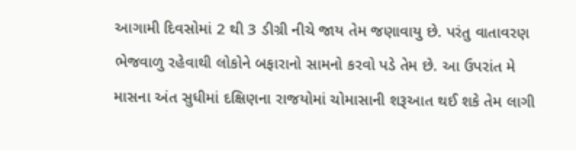આગામી દિવસોમાં 2 થી 3 ડીગ્રી નીચે જાય તેમ જણાવાયુ છે. પરંતુ વાતાવરણ ભેજવાળુ રહેવાથી લોકોને બફારાનો સામનો કરવો પડે તેમ છે. આ ઉપરાંત મે માસના અંત સુધીમાં દક્ષિણના રાજયોમાં ચોમાસાની શરૂઆત થઈ શકે તેમ લાગી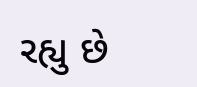રહ્યુ છે